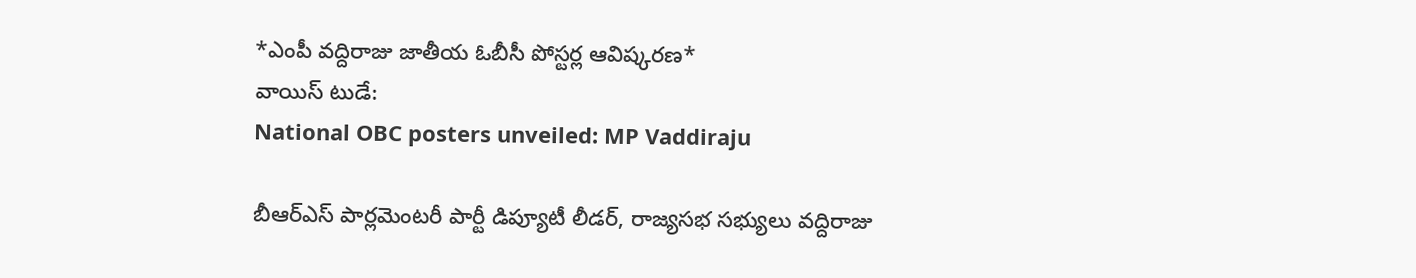*ఎంపీ వద్దిరాజు జాతీయ ఓబీసీ పోస్టర్ల ఆవిష్కరణ*
వాయిస్ టుడే:
National OBC posters unveiled: MP Vaddiraju

బీఆర్ఎస్ పార్లమెంటరీ పార్టీ డిప్యూటీ లీడర్, రాజ్యసభ సభ్యులు వద్దిరాజు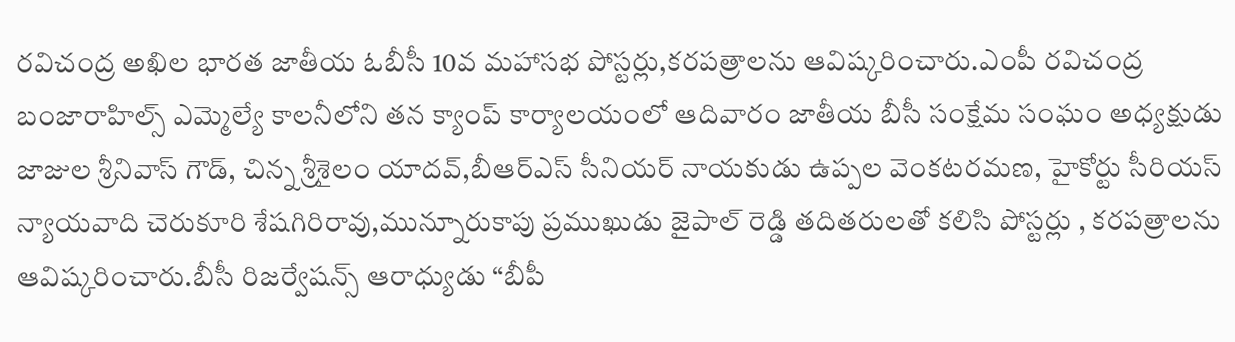రవిచంద్ర అఖిల భారత జాతీయ ఓబీసీ 10వ మహాసభ పోస్టర్లు,కరపత్రాలను ఆవిష్కరించారు.ఎంపీ రవిచంద్ర బంజారాహిల్స్ ఎమ్మెల్యే కాలనీలోని తన క్యాంప్ కార్యాలయంలో ఆదివారం జాతీయ బీసీ సంక్షేమ సంఘం అధ్యక్షుడు జాజుల శ్రీనివాస్ గౌడ్, చిన్న శ్రీశైలం యాదవ్,బీఆర్ఎస్ సీనియర్ నాయకుడు ఉప్పల వెంకటరమణ, హైకోర్టు సీరియస్ న్యాయవాది చెరుకూరి శేషగిరిరావు,మున్నూరుకాపు ప్రముఖుడు జైపాల్ రెడ్డి తదితరులతో కలిసి పోస్టర్లు , కరపత్రాలను ఆవిష్కరించారు.బీసీ రిజర్వేషన్స్ ఆరాధ్యుడు “బీపీ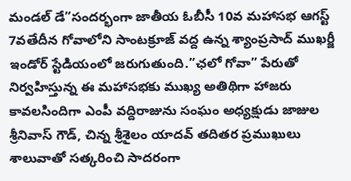మండల్ డే”సందర్భంగా జాతీయ ఓబీసీ 10వ మహాసభ ఆగస్ట్ 7వతేదీన గోవాలోని సాంటక్రూజ్ వద్ద ఉన్న శ్యాంప్రసాద్ ముఖర్జీ ఇండోర్ స్టేడియంలో జరుగుతుంది.”ఛలో గోవా” పేరుతో నిర్వహిస్తున్న ఈ మహాసభకు ముఖ్య అతిథిగా హాజరు కావలసిందిగా ఎంపీ వద్దిరాజును సంఘం అధ్యక్షుడు జాజుల శ్రీనివాస్ గౌడ్, చిన్న శ్రీశైలం యాదవ్ తదితర ప్రముఖులు శాలువాతో సత్కరించి సాదరంగా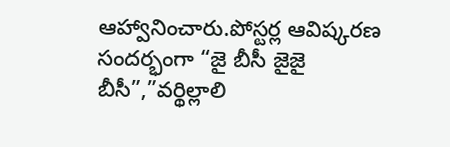ఆహ్వానించారు.పోస్టర్ల ఆవిష్కరణ సందర్భంగా “జై బీసీ జైజై బీసీ”,”వర్థిల్లాలి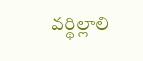వర్థిల్లాలి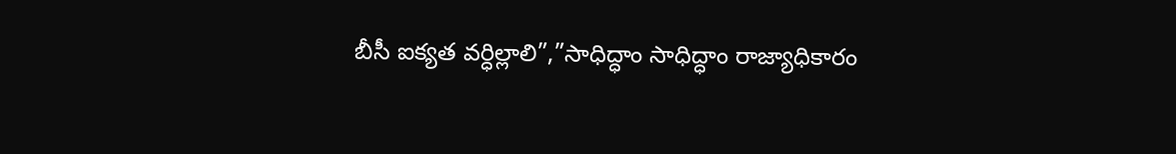బీసీ ఐక్యత వర్ధిల్లాలి”,”సాధిద్ధాం సాధిద్ధాం రాజ్యాధికారం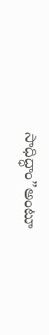సాధిద్ధాం”అంటూ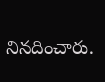నినదించారు.